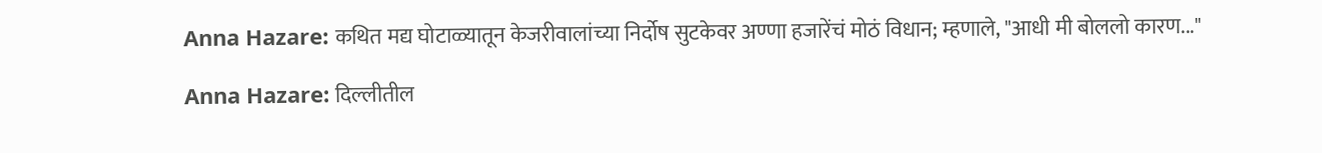Anna Hazare: कथित मद्य घोटाळ्यातून केजरीवालांच्या निर्दोष सुटकेवर अण्णा हजारेंचं मोठं विधान; म्हणाले, "आधी मी बोललो कारण..."

Anna Hazare: दिल्लीतील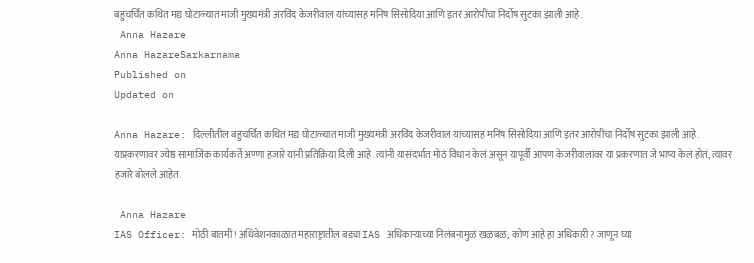बहुचर्चित कथित मद्य घोटाळ्यात माजी मुख्यमंत्री अरविंद केजरीवाल यांच्यासह मनिष सिसोदिया आणि इतर आरोपींचा निर्दोष सुटका झाली आहे.
 Anna Hazare
Anna HazareSarkarnama
Published on
Updated on

Anna Hazare: दिल्लीतील बहुचर्चित कथित मद्य घोटाळ्यात माजी मुख्यमंत्री अरविंद केजरीवाल यांच्यासह मनिष सिसोदिया आणि इतर आरोपींचा निर्दोष सुटका झाली आहे. याप्रकरणावर ज्येष्ठ सामाजिक कार्यकर्ते अण्णा हजारे यांनी प्रतिक्रिया दिली आहे. त्यांनी यासंदर्भात मोठं विधान केलं असून यापूर्वी आपण केजरीवालांवर या प्रकरणात जे भाष्य केलं होतं, त्यावर हजारे बोलले आहेत.

 Anna Hazare
IAS Officer: मोठी बातमी! अधिवेशनकाळात महाराष्ट्रातील बड्या IAS अधिकाऱ्याच्या निलंबनामुळं खळबळ; कोण आहे हा अधिकारी? जाणून घ्या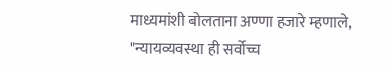माध्यमांशी बोलताना अण्णा हजारे म्हणाले, "न्यायव्यवस्था ही सर्वोच्च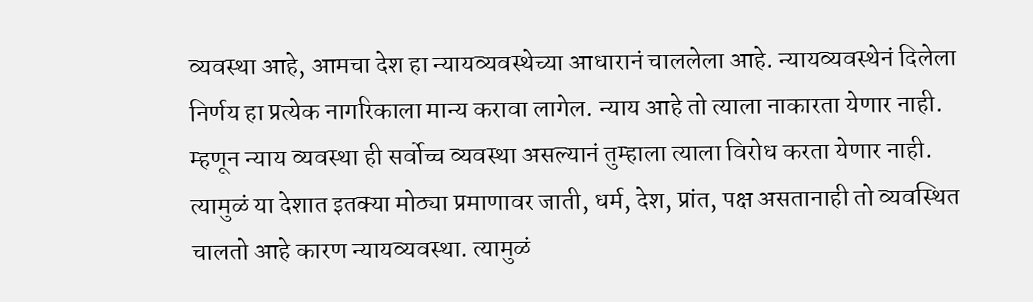व्यवस्था आहे, आमचा देश हा न्यायव्यवस्थेच्या आधारानं चाललेला आहे. न्यायव्यवस्थेनं दिलेला निर्णय हा प्रत्येक नागरिकाला मान्य करावा लागेल. न्याय आहे तो त्याला नाकारता येणार नाही. म्हणून न्याय व्यवस्था ही सर्वोच्च व्यवस्था असल्यानं तुम्हाला त्याला विरोध करता येणार नाही. त्यामुळं या देशात इतक्या मोठ्या प्रमाणावर जाती, धर्म, देश, प्रांत, पक्ष असतानाही तो व्यवस्थित चालतो आहे कारण न्यायव्यवस्था. त्यामुळं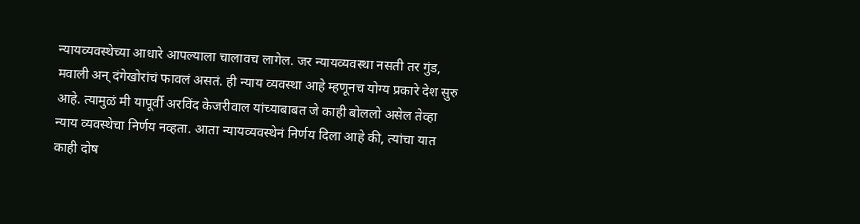न्यायव्यवस्थेच्या आधारे आपल्याला चालावच लागेल. जर न्यायव्यवस्था नसती तर गुंड, मवाली अन् दंगेखोरांचं फावलं असतं. ही न्याय व्यवस्था आहे म्हणूनच योग्य प्रकारे देश सुरु आहे. त्यामुळं मी यापूर्वी अरविंद केजरीवाल यांच्याबाबत जे काही बोललो असेल तेव्हा न्याय व्यवस्थेचा निर्णय नव्हता. आता न्यायव्यवस्थेनं निर्णय दिला आहे की, त्यांचा यात काही दोष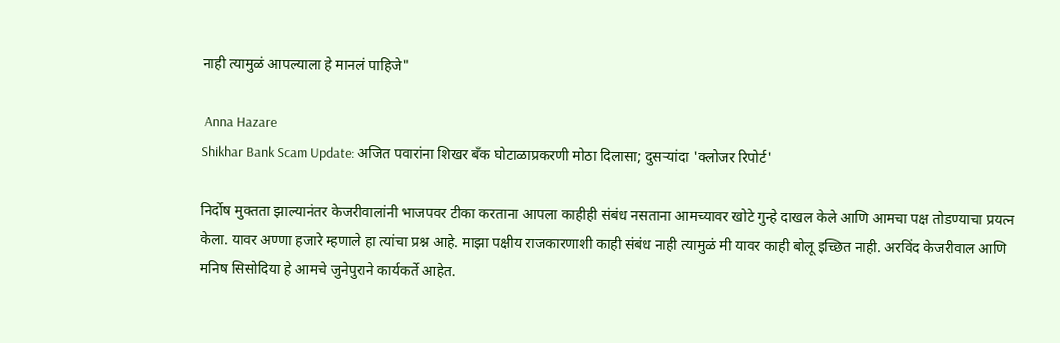नाही त्यामुळं आपल्याला हे मानलं पाहिजे"

 Anna Hazare
Shikhar Bank Scam Update: अजित पवारांना शिखर बँक घोटाळाप्रकरणी मोठा दिलासा; दुसऱ्यांदा 'क्लोजर रिपोर्ट'

निर्दोष मुक्तता झाल्यानंतर केजरीवालांनी भाजपवर टीका करताना आपला काहीही संबंध नसताना आमच्यावर खोटे गुन्हे दाखल केले आणि आमचा पक्ष तोडण्याचा प्रयत्न केला. यावर अण्णा हजारे म्हणाले हा त्यांचा प्रश्न आहे. माझा पक्षीय राजकारणाशी काही संबंध नाही त्यामुळं मी यावर काही बोलू इच्छित नाही. अरविंद केजरीवाल आणि मनिष सिसोदिया हे आमचे जुनेपुराने कार्यकर्ते आहेत.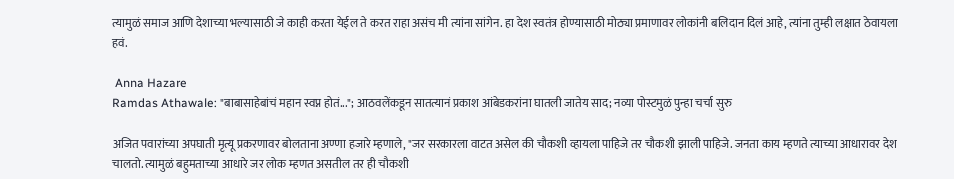त्यामुळं समाज आणि देशाच्या भल्यासाठी जे काही करता येईल ते करत राहा असंच मी त्यांना सांगेन. हा देश स्वतंत्र होण्यासाठी मोठ्या प्रमाणावर लोकांनी बलिदान दिलं आहे, त्यांना तुम्ही लक्षात ठेवायला हवं.

 Anna Hazare
Ramdas Athawale: "बाबासाहेबांचं महान स्वप्न होतं..."; आठवलेंकडून सातत्यानं प्रकाश आंबेडकरांना घातली जातेय साद; नव्या पोस्टमुळं पुन्हा चर्चा सुरु

अजित पवारांच्या अपघाती मृत्यू प्रकरणावर बोलताना अण्णा हजारे म्हणाले, "जर सरकारला वाटत असेल की चौकशी व्हायला पाहिजे तर चौकशी झाली पाहिजे. जनता काय म्हणते त्याच्या आधारावर देश चालतो. त्यामुळं बहुमताच्या आधारे जर लोक म्हणत असतील तर ही चौकशी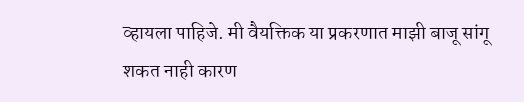व्हायला पाहिजे. मी वैयक्तिक या प्रकरणात माझी बाजू सांगू शकत नाही कारण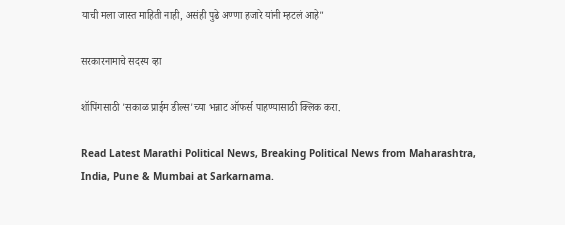याची मला जास्त माहिती नाही, असंही पुढे अण्णा हजारे यांनी म्हटलं आहे"

सरकारनामाचे सदस्य व्हा

शॉपिंगसाठी 'सकाळ प्राईम डील्स'च्या भन्नाट ऑफर्स पाहण्यासाठी क्लिक करा.

Read Latest Marathi Political News, Breaking Political News from Maharashtra, India, Pune & Mumbai at Sarkarnama.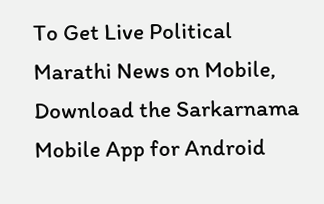To Get Live Political Marathi News on Mobile, Download the Sarkarnama Mobile App for Android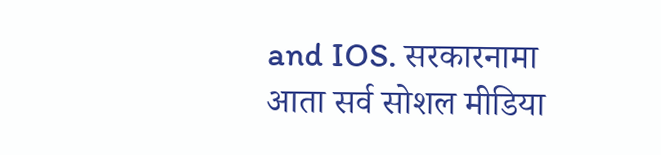and IOS. सरकारनामा आता सर्व सोशल मीडिया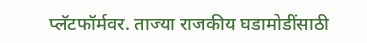प्लॅटफॉर्मवर. ताज्या राजकीय घडामोडींसाठी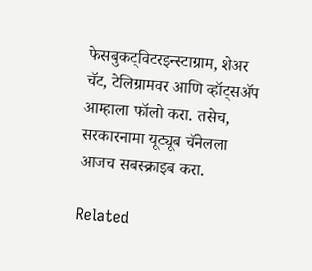फेसबुकट्विटरइन्स्टाग्राम, शेअर चॅट, टेलिग्रामवर आणि व्हॉट्सॲप आम्हाला फॉलो करा. तसेच, सरकारनामा यूट्यूब चॅनेलला आजच सबस्क्राइब करा.

Related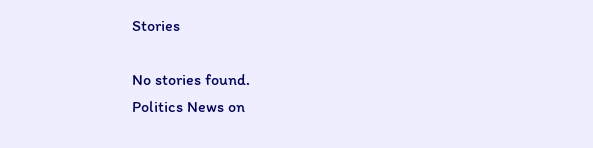Stories

No stories found.
Politics News on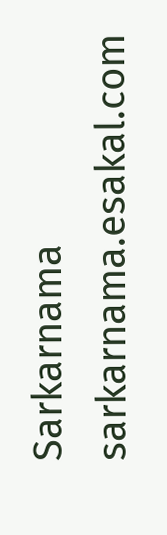Sarkarnama
sarkarnama.esakal.com